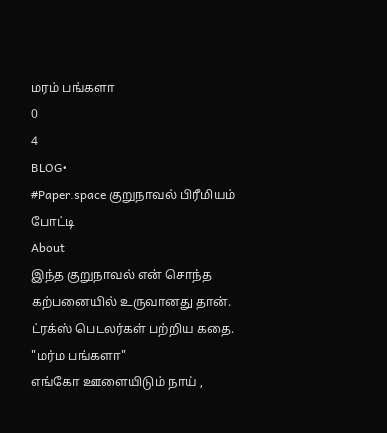மரம் பங்களா
0
4
BLOG•
#Paper.space குறுநாவல் பிரீமியம் போட்டி
About
இந்த குறுநாவல் என் சொந்த கற்பனையில் உருவானது தான். ட்ரக்ஸ் பெடலர்கள் பற்றிய கதை.
"மர்ம பங்களா"
எங்கோ ஊளையிடும் நாய் ,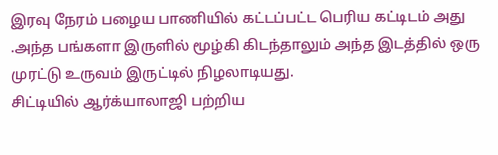இரவு நேரம் பழைய பாணியில் கட்டப்பட்ட பெரிய கட்டிடம் அது .அந்த பங்களா இருளில் மூழ்கி கிடந்தாலும் அந்த இடத்தில் ஒரு முரட்டு உருவம் இருட்டில் நிழலாடியது.
சிட்டியில் ஆர்க்யாலாஜி பற்றிய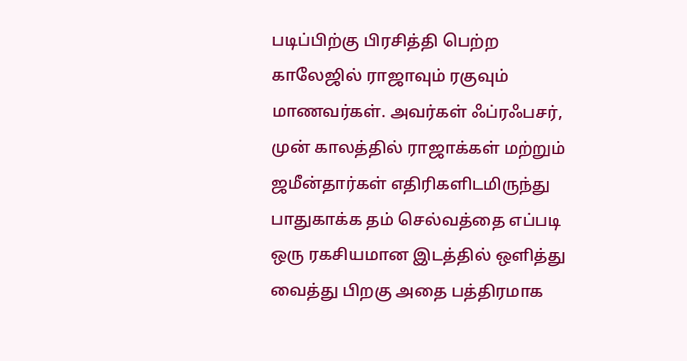படிப்பிற்கு பிரசித்தி பெற்ற காலேஜில் ராஜாவும் ரகுவும் மாணவர்கள். அவர்கள் ஃப்ரஃபசர், முன் காலத்தில் ராஜாக்கள் மற்றும் ஜமீன்தார்கள் எதிரிகளிடமிருந்து பாதுகாக்க தம் செல்வத்தை எப்படி ஒரு ரகசியமான இடத்தில் ஒளித்து வைத்து பிறகு அதை பத்திரமாக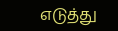எடுத்து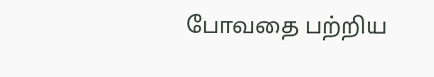போவதை பற்றிய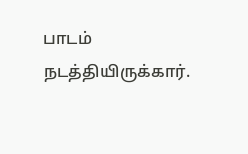பாடம் நடத்தியிருக்கார்.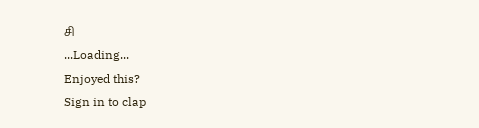சி
...Loading...
Enjoyed this?
Sign in to clap